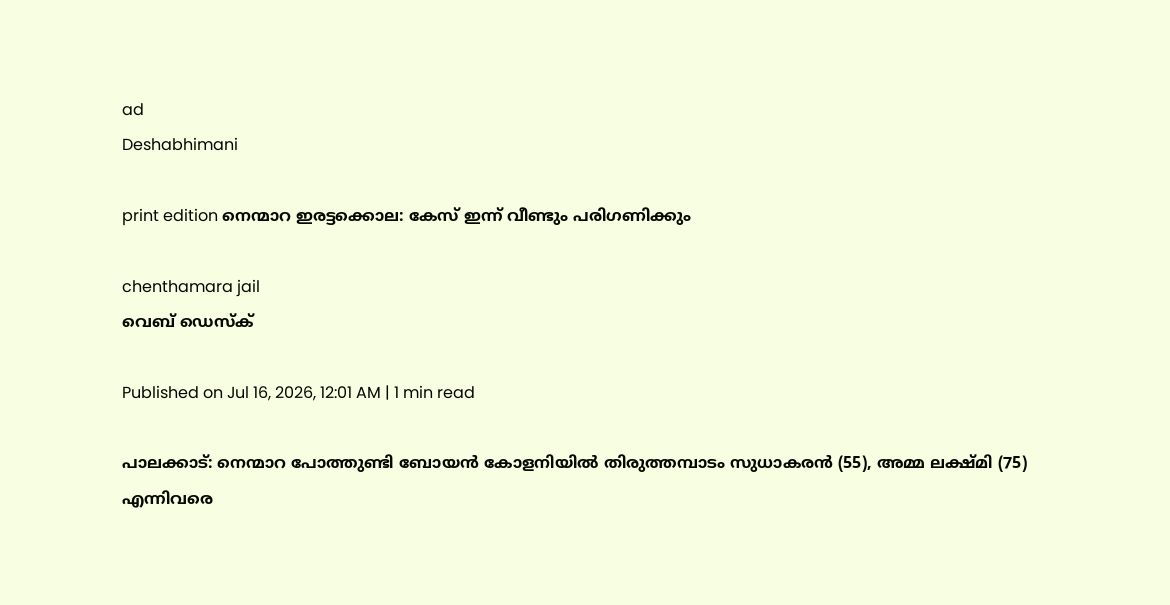ad
Deshabhimani

print edition നെന്മാറ ഇരട്ടക്കൊല: കേസ്‌ ഇന്ന്‌ വീണ്ടും പരിഗണിക്കും

chenthamara jail
വെബ് ഡെസ്ക്

Published on Jul 16, 2026, 12:01 AM | 1 min read

പാലക്കാട്‌: നെന്മാറ പോത്തുണ്ടി ബോയൻ കോളനിയിൽ തിരുത്തമ്പാടം സുധാകരൻ (55), അമ്മ ലക്ഷ്‌മി (75) എന്നിവരെ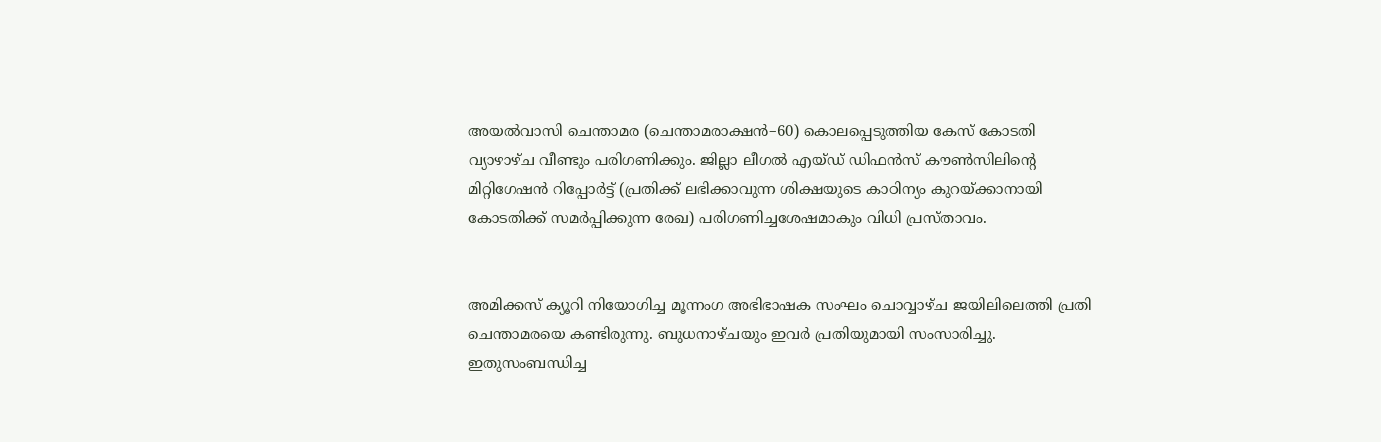അയൽവാസി ചെന്താമര (ചെന്താമരാക്ഷൻ–60) കൊലപ്പെടുത്തിയ കേസ്‌ കോടതി വ്യാഴാഴ്‌ച വീണ്ടും പരിഗണിക്കും. ജില്ലാ ലീഗല്‍ എയ്ഡ് ഡിഫന്‍സ് കൗണ്‍സിലിന്റെ മിറ്റിഗേഷന്‍ റിപ്പോര്‍ട്ട് (പ്രതിക്ക് ലഭിക്കാവുന്ന ശിക്ഷയുടെ കാഠിന്യം കുറയ്ക്കാനായി കോടതിക്ക് സമർപ്പിക്കുന്ന രേഖ) പരിഗണിച്ചശേഷമാകും വിധി പ്രസ്‌താവം.


അമിക്കസ് ക്യൂറി നിയോഗിച്ച മൂന്നംഗ അഭിഭാഷക സംഘം ചൊവ്വാഴ്ച ജയിലിലെത്തി പ്രതി ചെന്താമരയെ കണ്ടിരുന്നു. ബുധനാഴ്‌ചയും ഇവര്‍ പ്രതിയുമായി സംസാരിച്ചു. ഇതുസംബന്ധിച്ച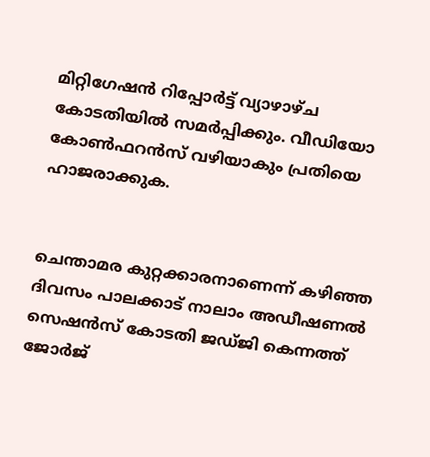മിറ്റിഗേഷന്‍ റിപ്പോര്‍ട്ട് വ്യാഴാഴ്‌ച കോടതിയില്‍ സമര്‍പ്പിക്കും. വീഡിയോ കോൺഫറൻസ്‌ വഴിയാകും പ്രതിയെ ഹാജരാക്കുക.


ചെന്താമര കുറ്റക്കാരനാണെന്ന്‌ കഴിഞ്ഞ ദിവസം പാലക്കാട്‌ നാലാം അഡീഷണൽ സെഷൻസ് കോടതി ജഡ്‌ജി കെന്നത്ത്‌ ജോർജ്‌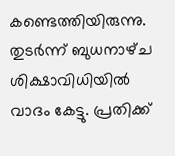കണ്ടെത്തിയിരുന്നു. തുടർന്ന്‌ ബുധനാഴ്‌ച ശിക്ഷാവിധിയിൽ വാദം കേട്ടു. പ്രതിക്ക്‌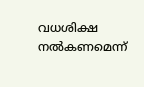വധശിക്ഷ നൽകണമെന്ന്‌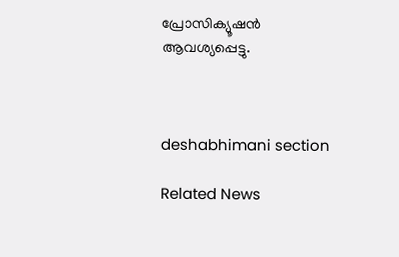പ്രോസിക്യൂഷൻ ആവശ്യപ്പെട്ടു.



deshabhimani section

Related News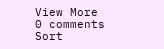View More
0 comments
Sort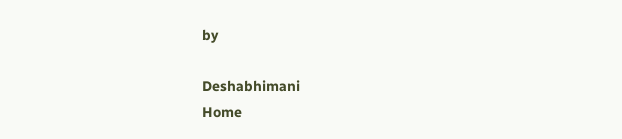by

Deshabhimani
Home